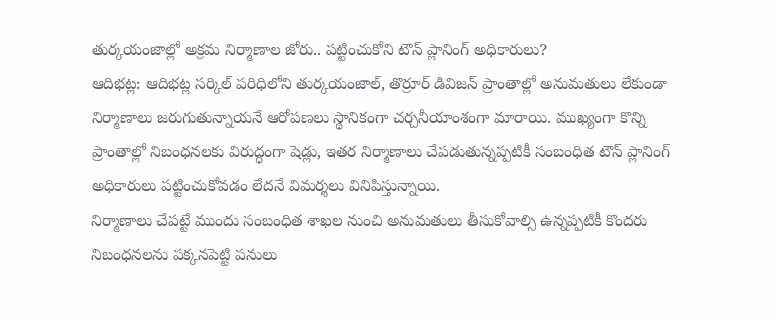తుర్కయంజాల్లో అక్రమ నిర్మాణాల జోరు.. పట్టించుకోని టౌన్ ప్లానింగ్ అధికారులు?
ఆదిభట్ల: ఆదిభట్ల సర్కిల్ పరిధిలోని తుర్కయంజాల్, తొర్రూర్ డివిజన్ ప్రాంతాల్లో అనుమతులు లేకుండా నిర్మాణాలు జరుగుతున్నాయనే ఆరోపణలు స్థానికంగా చర్చనీయాంశంగా మారాయి. ముఖ్యంగా కొన్ని ప్రాంతాల్లో నిబంధనలకు విరుద్ధంగా షెడ్లు, ఇతర నిర్మాణాలు చేపడుతున్నప్పటికీ సంబంధిత టౌన్ ప్లానింగ్ అధికారులు పట్టించుకోవడం లేదనే విమర్శలు వినిపిస్తున్నాయి.
నిర్మాణాలు చేపట్టే ముందు సంబంధిత శాఖల నుంచి అనుమతులు తీసుకోవాల్సి ఉన్నప్పటికీ కొందరు నిబంధనలను పక్కనపెట్టి పనులు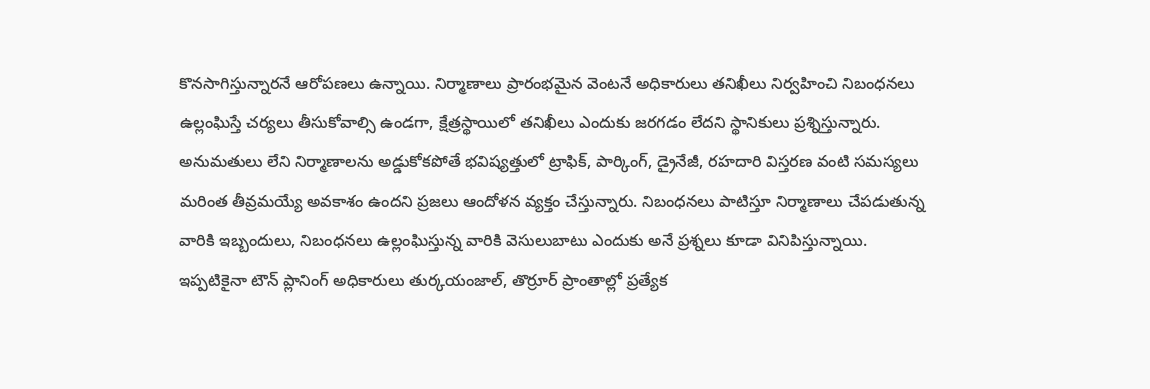కొనసాగిస్తున్నారనే ఆరోపణలు ఉన్నాయి. నిర్మాణాలు ప్రారంభమైన వెంటనే అధికారులు తనిఖీలు నిర్వహించి నిబంధనలు ఉల్లంఘిస్తే చర్యలు తీసుకోవాల్సి ఉండగా, క్షేత్రస్థాయిలో తనిఖీలు ఎందుకు జరగడం లేదని స్థానికులు ప్రశ్నిస్తున్నారు.
అనుమతులు లేని నిర్మాణాలను అడ్డుకోకపోతే భవిష్యత్తులో ట్రాఫిక్, పార్కింగ్, డ్రైనేజీ, రహదారి విస్తరణ వంటి సమస్యలు మరింత తీవ్రమయ్యే అవకాశం ఉందని ప్రజలు ఆందోళన వ్యక్తం చేస్తున్నారు. నిబంధనలు పాటిస్తూ నిర్మాణాలు చేపడుతున్న వారికి ఇబ్బందులు, నిబంధనలు ఉల్లంఘిస్తున్న వారికి వెసులుబాటు ఎందుకు అనే ప్రశ్నలు కూడా వినిపిస్తున్నాయి.
ఇప్పటికైనా టౌన్ ప్లానింగ్ అధికారులు తుర్కయంజాల్, తొర్రూర్ ప్రాంతాల్లో ప్రత్యేక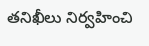తనిఖీలు నిర్వహించి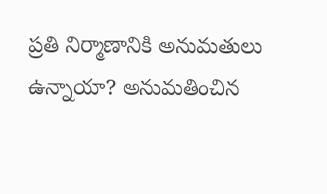ప్రతి నిర్మాణానికి అనుమతులు ఉన్నాయా? అనుమతించిన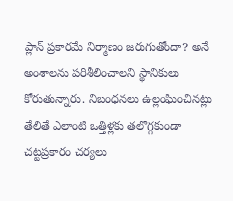ప్లాన్ ప్రకారమే నిర్మాణం జరుగుతోందా? అనే అంశాలను పరిశీలించాలని స్థానికులు కోరుతున్నారు. నిబంధనలు ఉల్లంఘించినట్లు తేలితే ఎలాంటి ఒత్తిళ్లకు తలొగ్గకుండా చట్టప్రకారం చర్యలు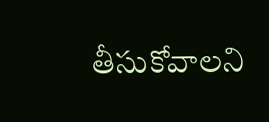తీసుకోవాలని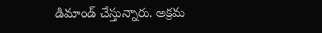డిమాండ్ చేస్తున్నారు. అక్రమ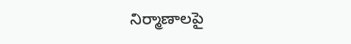నిర్మాణాలపై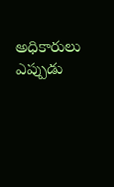అధికారులు ఎప్పుడు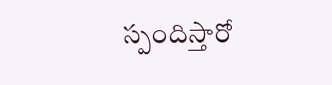స్పందిస్తారో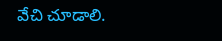వేచి చూడాలి.